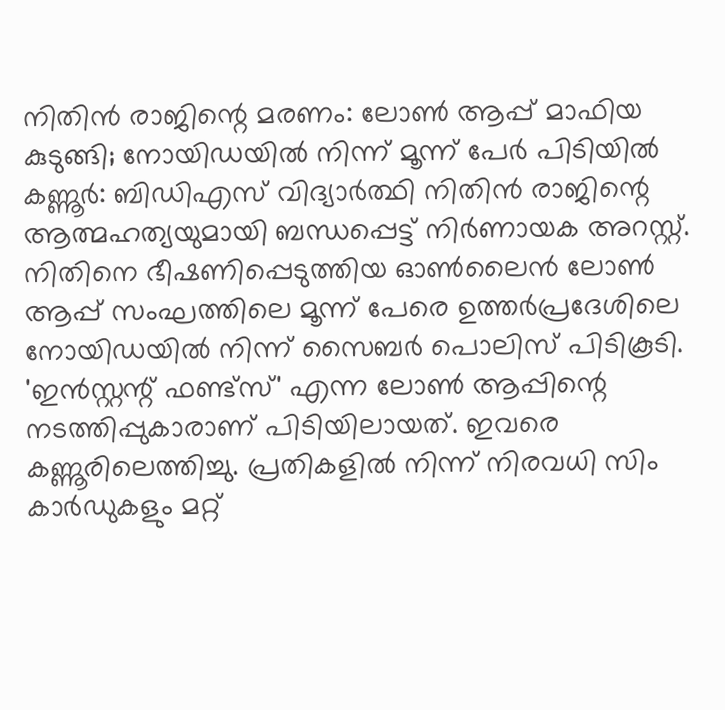നിതിൻ രാജിന്റെ മരണം: ലോൺ ആപ്പ് മാഫിയ കുടുങ്ങി; നോയിഡയിൽ നിന്ന് മൂന്ന് പേർ പിടിയിൽ
കണ്ണൂർ: ബിഡിഎസ് വിദ്യാർത്ഥി നിതിൻ രാജിന്റെ ആത്മഹത്യയുമായി ബന്ധപ്പെട്ട് നിർണായക അറസ്റ്റ്. നിതിനെ ഭീഷണിപ്പെടുത്തിയ ഓൺലൈൻ ലോൺ ആപ്പ് സംഘത്തിലെ മൂന്ന് പേരെ ഉത്തർപ്രദേശിലെ നോയിഡയിൽ നിന്ന് സൈബർ പൊലിസ് പിടികൂടി. 'ഇൻസ്റ്റന്റ് ഫണ്ട്സ്' എന്ന ലോൺ ആപ്പിന്റെ നടത്തിപ്പുകാരാണ് പിടിയിലായത്. ഇവരെ കണ്ണൂരിലെത്തിച്ചു. പ്രതികളിൽ നിന്ന് നിരവധി സിം കാർഡുകളും മറ്റ്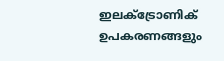ഇലക്ട്രോണിക് ഉപകരണങ്ങളും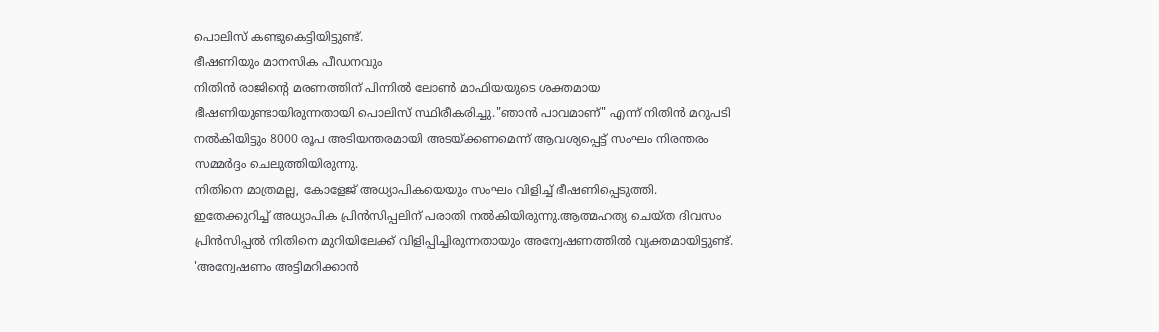പൊലിസ് കണ്ടുകെട്ടിയിട്ടുണ്ട്.
ഭീഷണിയും മാനസിക പീഡനവും
നിതിൻ രാജിന്റെ മരണത്തിന് പിന്നിൽ ലോൺ മാഫിയയുടെ ശക്തമായ ഭീഷണിയുണ്ടായിരുന്നതായി പൊലിസ് സ്ഥിരീകരിച്ചു."ഞാൻ പാവമാണ്" എന്ന് നിതിൻ മറുപടി നൽകിയിട്ടും 8000 രൂപ അടിയന്തരമായി അടയ്ക്കണമെന്ന് ആവശ്യപ്പെട്ട് സംഘം നിരന്തരം സമ്മർദ്ദം ചെലുത്തിയിരുന്നു.
നിതിനെ മാത്രമല്ല, കോളേജ് അധ്യാപികയെയും സംഘം വിളിച്ച് ഭീഷണിപ്പെടുത്തി. ഇതേക്കുറിച്ച് അധ്യാപിക പ്രിൻസിപ്പലിന് പരാതി നൽകിയിരുന്നു.ആത്മഹത്യ ചെയ്ത ദിവസം പ്രിൻസിപ്പൽ നിതിനെ മുറിയിലേക്ക് വിളിപ്പിച്ചിരുന്നതായും അന്വേഷണത്തിൽ വ്യക്തമായിട്ടുണ്ട്.
'അന്വേഷണം അട്ടിമറിക്കാൻ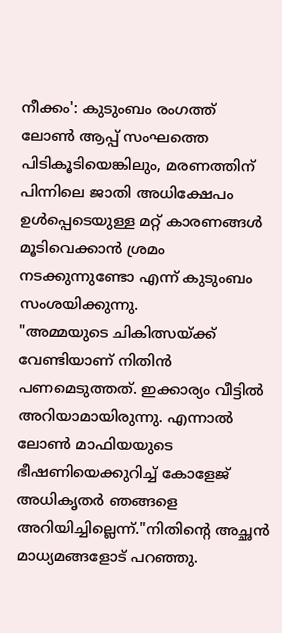നീക്കം': കുടുംബം രംഗത്ത്
ലോൺ ആപ്പ് സംഘത്തെ പിടികൂടിയെങ്കിലും, മരണത്തിന് പിന്നിലെ ജാതി അധിക്ഷേപം ഉൾപ്പെടെയുള്ള മറ്റ് കാരണങ്ങൾ മൂടിവെക്കാൻ ശ്രമം നടക്കുന്നുണ്ടോ എന്ന് കുടുംബം സംശയിക്കുന്നു.
"അമ്മയുടെ ചികിത്സയ്ക്ക് വേണ്ടിയാണ് നിതിൻ പണമെടുത്തത്. ഇക്കാര്യം വീട്ടിൽ അറിയാമായിരുന്നു. എന്നാൽ ലോൺ മാഫിയയുടെ ഭീഷണിയെക്കുറിച്ച് കോളേജ് അധികൃതർ ഞങ്ങളെ അറിയിച്ചില്ലെന്ന്."നിതിന്റെ അച്ഛൻ മാധ്യമങ്ങളോട് പറഞ്ഞു.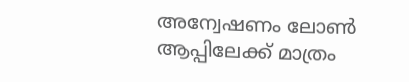അന്വേഷണം ലോൺ ആപ്പിലേക്ക് മാത്രം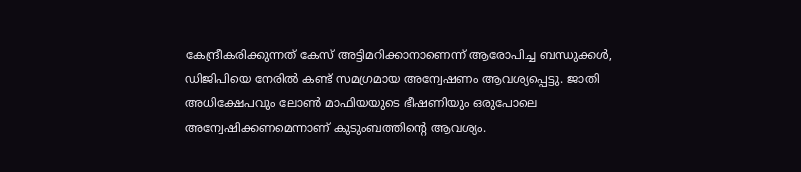കേന്ദ്രീകരിക്കുന്നത് കേസ് അട്ടിമറിക്കാനാണെന്ന് ആരോപിച്ച ബന്ധുക്കൾ, ഡിജിപിയെ നേരിൽ കണ്ട് സമഗ്രമായ അന്വേഷണം ആവശ്യപ്പെട്ടു. ജാതി അധിക്ഷേപവും ലോൺ മാഫിയയുടെ ഭീഷണിയും ഒരുപോലെ അന്വേഷിക്കണമെന്നാണ് കുടുംബത്തിന്റെ ആവശ്യം.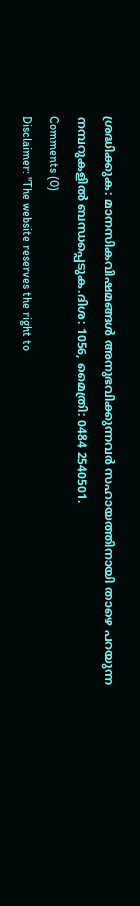ശ്രദ്ധിക്കുക: മാനസികവിഷമങ്ങൾ അനുഭവിക്കുന്നവർ സഹായത്തിനായി താഴെ പറയുന്ന നമ്പറുകളിൽ ബന്ധപ്പെടുക.ദിശ: 1056, മൈത്രി: 0484 2540501.
Comments (0)
Disclaimer: "The website reserves the right to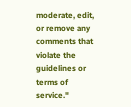moderate, edit, or remove any comments that violate the guidelines or terms of service."